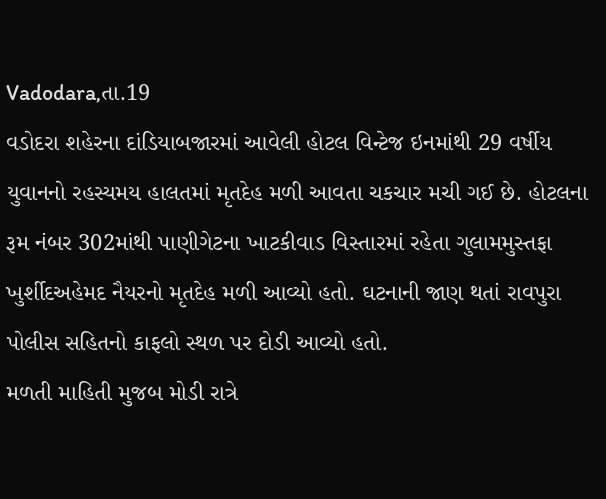Vadodara,તા.19
વડોદરા શહેરના દાંડિયાબજારમાં આવેલી હોટલ વિન્ટેજ ઇનમાંથી 29 વર્ષીય યુવાનનો રહસ્યમય હાલતમાં મૃતદેહ મળી આવતા ચકચાર મચી ગઈ છે. હોટલના રૂમ નંબર 302માંથી પાણીગેટના ખાટકીવાડ વિસ્તારમાં રહેતા ગુલામમુસ્તફા ખુર્શીદઅહેમદ નૈયરનો મૃતદેહ મળી આવ્યો હતો. ઘટનાની જાણ થતાં રાવપુરા પોલીસ સહિતનો કાફલો સ્થળ પર દોડી આવ્યો હતો.
મળતી માહિતી મુજબ મોડી રાત્રે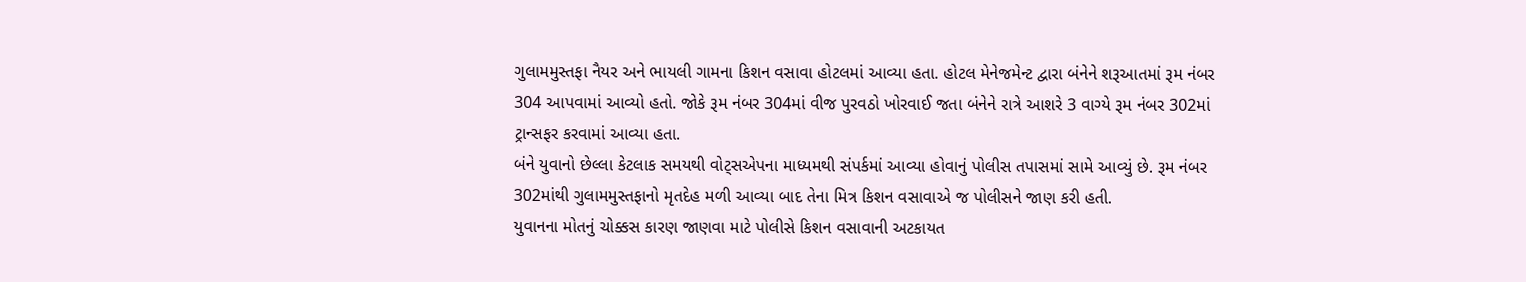ગુલામમુસ્તફા નૈયર અને ભાયલી ગામના કિશન વસાવા હોટલમાં આવ્યા હતા. હોટલ મેનેજમેન્ટ દ્વારા બંનેને શરૂઆતમાં રૂમ નંબર 304 આપવામાં આવ્યો હતો. જોકે રૂમ નંબર 304માં વીજ પુરવઠો ખોરવાઈ જતા બંનેને રાત્રે આશરે 3 વાગ્યે રૂમ નંબર 302માં ટ્રાન્સફર કરવામાં આવ્યા હતા.
બંને યુવાનો છેલ્લા કેટલાક સમયથી વોટ્સએપના માધ્યમથી સંપર્કમાં આવ્યા હોવાનું પોલીસ તપાસમાં સામે આવ્યું છે. રૂમ નંબર 302માંથી ગુલામમુસ્તફાનો મૃતદેહ મળી આવ્યા બાદ તેના મિત્ર કિશન વસાવાએ જ પોલીસને જાણ કરી હતી.
યુવાનના મોતનું ચોક્કસ કારણ જાણવા માટે પોલીસે કિશન વસાવાની અટકાયત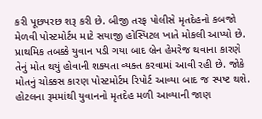કરી પૂછપરછ શરૂ કરી છે. બીજી તરફ પોલીસે મૃતદેહનો કબજો મેળવી પોસ્ટમોર્ટમ માટે સયાજી હોસ્પિટલ ખાતે મોકલી આપ્યો છે.
પ્રાથમિક તબક્કે યુવાન પડી ગયા બાદ બ્રેન હેમરેજ થવાના કારણે તેનું મોત થયું હોવાની શક્યતા વ્યક્ત કરવામાં આવી રહી છે. જોકે મોતનું ચોક્કસ કારણ પોસ્ટમોર્ટમ રિપોર્ટ આવ્યા બાદ જ સ્પષ્ટ થશે.
હોટલના રૂમમાંથી યુવાનનો મૃતદેહ મળી આવ્યાની જાણ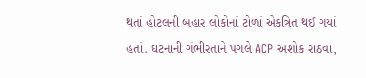થતાં હોટલની બહાર લોકોનાં ટોળાં એકત્રિત થઈ ગયાં હતાં. ઘટનાની ગંભીરતાને પગલે ACP અશોક રાઠવા,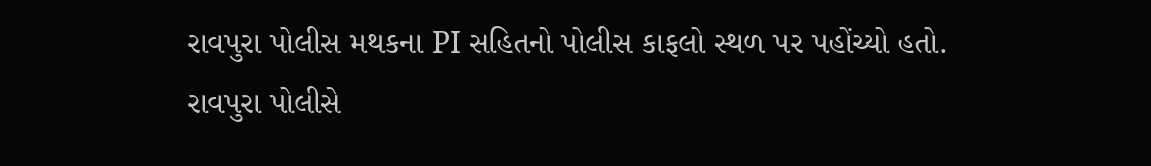રાવપુરા પોલીસ મથકના PI સહિતનો પોલીસ કાફલો સ્થળ પર પહોંચ્યો હતો. રાવપુરા પોલીસે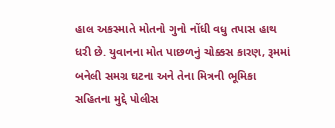હાલ અકસ્માતે મોતનો ગુનો નોંધી વધુ તપાસ હાથ ધરી છે. યુવાનના મોત પાછળનું ચોક્કસ કારણ, રૂમમાં બનેલી સમગ્ર ઘટના અને તેના મિત્રની ભૂમિકા સહિતના મુદ્દે પોલીસ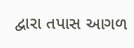દ્વારા તપાસ આગળ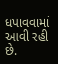ધપાવવામાં આવી રહી છે.